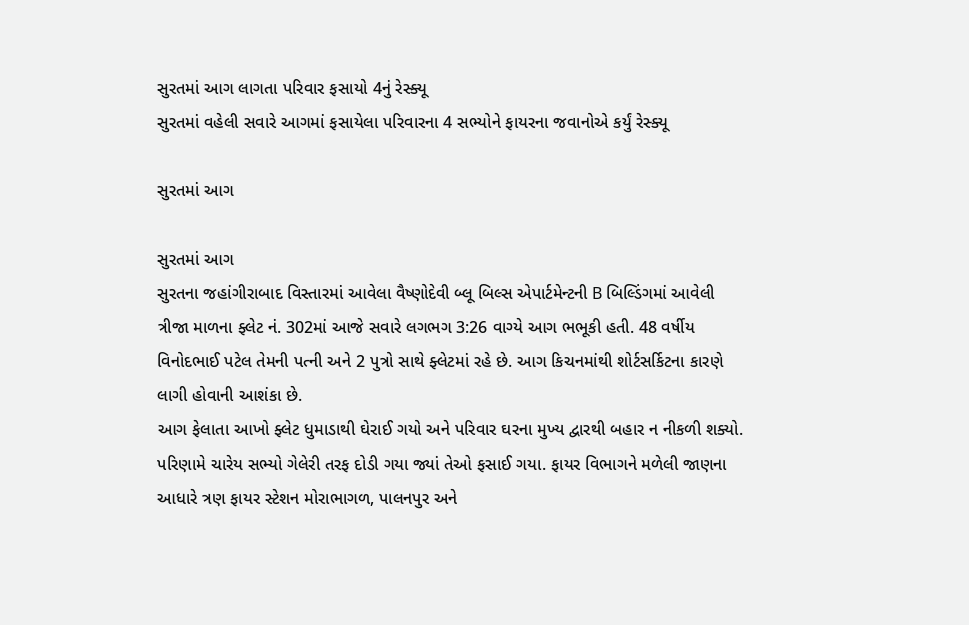સુરતમાં આગ લાગતા પરિવાર ફસાયો 4નું રેસ્ક્યૂ
સુરતમાં વહેલી સવારે આગમાં ફસાયેલા પરિવારના 4 સભ્યોને ફાયરના જવાનોએ કર્યું રેસ્ક્યૂ

સુરતમાં આગ

સુરતમાં આગ
સુરતના જહાંગીરાબાદ વિસ્તારમાં આવેલા વૈષ્ણોદેવી બ્લૂ બિલ્સ એપાર્ટમેન્ટની B બિલ્ડિંગમાં આવેલી ત્રીજા માળના ફ્લેટ નં. 302માં આજે સવારે લગભગ 3:26 વાગ્યે આગ ભભૂકી હતી. 48 વર્ષીય વિનોદભાઈ પટેલ તેમની પત્ની અને 2 પુત્રો સાથે ફ્લેટમાં રહે છે. આગ કિચનમાંથી શોર્ટસર્કિટના કારણે લાગી હોવાની આશંકા છે.
આગ ફેલાતા આખો ફ્લેટ ધુમાડાથી ઘેરાઈ ગયો અને પરિવાર ઘરના મુખ્ય દ્વારથી બહાર ન નીકળી શક્યો. પરિણામે ચારેય સભ્યો ગેલેરી તરફ દોડી ગયા જ્યાં તેઓ ફસાઈ ગયા. ફાયર વિભાગને મળેલી જાણના આધારે ત્રણ ફાયર સ્ટેશન મોરાભાગળ, પાલનપુર અને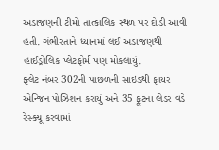અડાજણની ટીમો તાત્કાલિક સ્થળ પર દોડી આવી હતી. ગંભીરતાને ધ્યાનમાં લઈ અડાજણથી હાઈડ્રોલિક પ્લેટફોર્મ પણ મોકલાયું.
ફ્લેટ નંબર 302ની પાછળની સાઇડથી ફાયર એન્જિન પોઝિશન કરાયું અને 35 ફૂટના લેડર વડે રેસ્ક્યૂ કરવામાં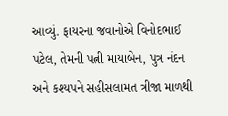આવ્યું. ફાયરના જવાનોએ વિનોદભાઈ પટેલ, તેમની પત્ની માયાબેન, પુત્ર નંદન અને કશ્યપને સહીસલામત ત્રીજા માળથી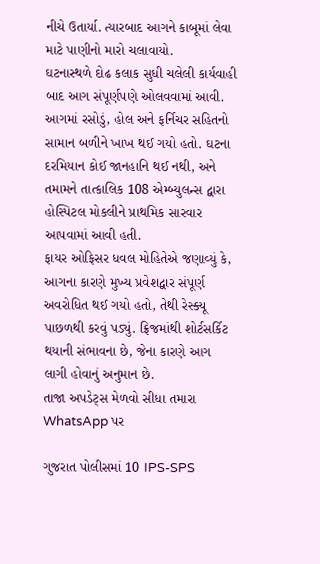નીચે ઉતાર્યા. ત્યારબાદ આગને કાબૂમાં લેવા માટે પાણીનો મારો ચલાવાયો.
ઘટનાસ્થળે દોઢ કલાક સુધી ચલેલી કાર્યવાહી બાદ આગ સંપૂર્ણપણે ઓલવવામાં આવી. આગમાં રસોડું, હોલ અને ફર્નિચર સહિતનો સામાન બળીને ખાખ થઈ ગયો હતો. ઘટના દરમિયાન કોઈ જાનહાનિ થઈ નથી, અને તમામને તાત્કાલિક 108 એમ્બ્યુલન્સ દ્વારા હોસ્પિટલ મોકલીને પ્રાથમિક સારવાર આપવામાં આવી હતી.
ફાયર ઓફિસર ધવલ મોહિતેએ જણાવ્યું કે, આગના કારણે મુખ્ય પ્રવેશદ્વાર સંપૂર્ણ અવરોધિત થઈ ગયો હતો, તેથી રેસ્ક્યૂ પાછળથી કરવું પડ્યું. ફ્રિજમાંથી શોર્ટસર્કિટ થયાની સંભાવના છે, જેના કારણે આગ લાગી હોવાનું અનુમાન છે.
તાજા અપડેટ્સ મેળવો સીધા તમારા WhatsApp પર

ગુજરાત પોલીસમાં 10 IPS-SPS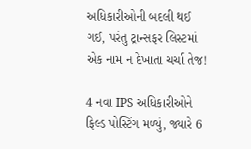અધિકારીઓની બદલી થઈ ગઈ, પરંતુ ટ્રાન્સફર લિસ્ટમાં એક નામ ન દેખાતા ચર્ચા તેજ!

4 નવા IPS અધિકારીઓને ફિલ્ડ પોસ્ટિંગ મળ્યું, જ્યારે 6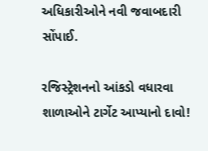અધિકારીઓને નવી જવાબદારી સોંપાઈ.

રજિસ્ટ્રેશનનો આંકડો વધારવા શાળાઓને ટાર્ગેટ આપ્યાનો દાવો!